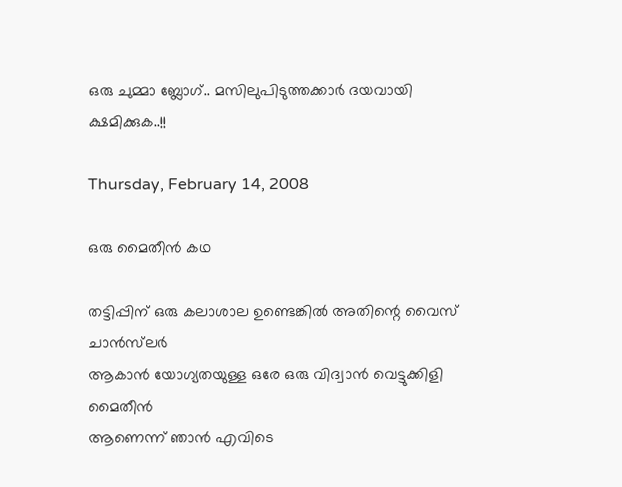ഒരു ചുമ്മാ ബ്ലോഗ്.. മസിലുപിടുത്തക്കാർ ദയവായി ക്ഷമിക്കുക..!!

Thursday, February 14, 2008

ഒരു മൈതീന്‍ കഥ

തട്ടിപ്പിന് ഒരു കലാശാല ഉണ്ടെങ്കില്‍ അതിന്റെ വൈസ് ചാന്‍സ്‌ലര്‍
ആകാന്‍ യോഗ്യതയുള്ള ഒരേ ഒരു വിദ്വാന്‍ വെട്ടുക്കിളി മൈതീന്‍
ആണെന്ന് ഞാന്‍ എവിടെ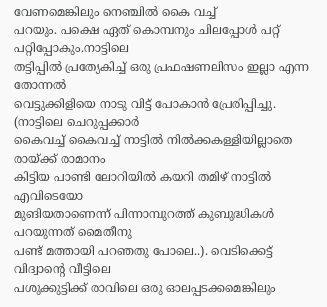വേണമെങ്കിലും നെഞ്ചില്‍ കൈ വച്ച്
പറയും. പക്ഷെ ഏത് കൊമ്പനും ചിലപ്പോള്‍ പറ്റ് പറ്റിപ്പോകും.നാട്ടിലെ
തട്ടിപ്പില്‍ പ്രത്യേകിച്ച് ഒരു പ്രഫഷണലിസം ഇല്ലാ എന്ന തോന്നല്‍
വെട്ടുക്കിളിയെ നാടു വിട്ട് പോകാന്‍ പ്രേരിപ്പിച്ചു. (നാട്ടിലെ ചെറുപ്പക്കാര്‍
കൈവച്ച് കൈവച്ച് നാട്ടില്‍ നില്‍ക്കകള്ളിയില്ലാതെ രായ്ക്ക് രാമാനം
കിട്ടിയ പാണ്ടി ലോറിയില്‍ കയറി തമിഴ് നാട്ടില്‍ എവിടെയോ
മുങിയതാണെന്ന് പിന്നാമ്പുറത്ത് കുബുദ്ധികള്‍ പറയുന്നത് മൈതീനു
പണ്ട് മത്തായി പറഞതു പോലെ..). വെടിക്കെട്ട് വിദ്വാന്റെ വീട്ടിലെ
പശുക്കുട്ടിക്ക് രാവിലെ ഒരു ഓലപ്പടക്കമെങ്കിലും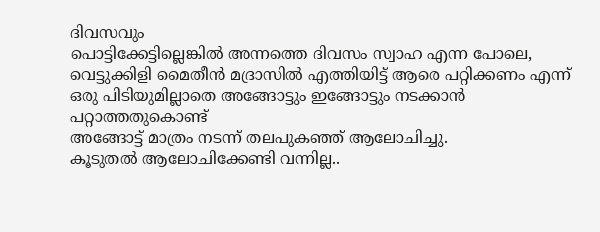ദിവസവും
പൊട്ടിക്കേട്ടില്ലെങ്കില്‍ അന്നത്തെ ദിവസം സ്വാഹ എന്ന പോലെ,
വെട്ടുക്കിളി മൈതീന്‍ മദ്രാസില്‍ എത്തിയിട്ട് ആരെ പറ്റിക്കണം എന്ന്
ഒരു പിടിയുമില്ലാതെ അങ്ങോട്ടും ഇങ്ങോട്ടും നടക്കാന്‍ പറ്റാത്തതുകൊണ്ട്
അങ്ങോട്ട് മാത്രം നടന്ന് തലപുകഞ്ഞ് ആലോചിച്ചു.
കൂടുതല്‍ ആലോചിക്കേണ്ടി വന്നില്ല..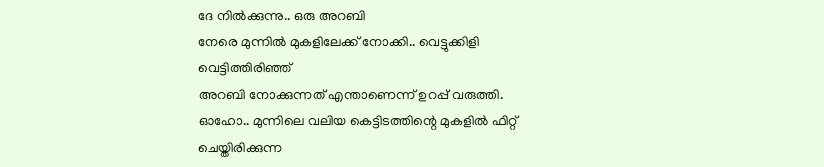ദേ നില്‍ക്കുന്നു.. ഒരു അറബി
നേരെ മുന്നില്‍ മുകളിലേക്ക് നോക്കി.. വെട്ടുക്കിളി വെട്ടിത്തിരിഞ്ഞ്
അറബി നോക്കുന്നത് എന്താണെന്ന് ഉറപ്പ് വരുത്തി.
ഓഹോ.. മുന്നിലെ വലിയ കെട്ടിടത്തിന്റെ മുകളില്‍ ഫിറ്റ് ചെയ്തിരിക്കുന്ന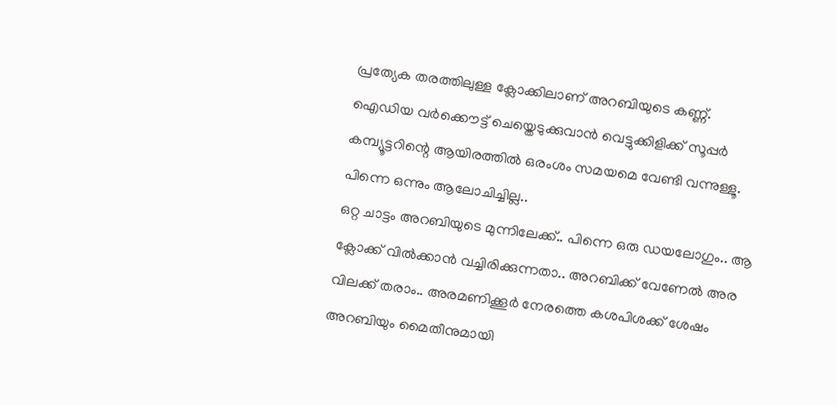പ്രത്യേക തരത്തിലുള്ള ക്ലോക്കിലാണ് അറബിയുടെ കണ്ണ്.
ഐഡിയ വര്‍ക്കൌട്ട് ചെയ്തെടുക്കുവാന്‍ വെട്ടുക്കിളിക്ക് സൂപ്പര്‍
കമ്പ്യൂട്ടറിന്റെ ആയിരത്തില്‍ ഒരംശം സമയമെ വേണ്ടി വന്നുള്ളൂ.
പിന്നെ ഒന്നും ആലോചിച്ചില്ല..
ഒറ്റ ചാട്ടം അറബിയുടെ മുന്നിലേക്ക്.. പിന്നെ ഒരു ഡയലോഗും.. ആ
ക്ലോക്ക് വില്‍ക്കാന്‍ വച്ചിരിക്കുന്നതാ.. അറബിക്ക് വേണേല്‍ അര
വിലക്ക് തരാം.. അരമണിക്കൂര്‍ നേരത്തെ കശപിശക്ക് ശേഷം
അറബിയും മൈതീനുമായി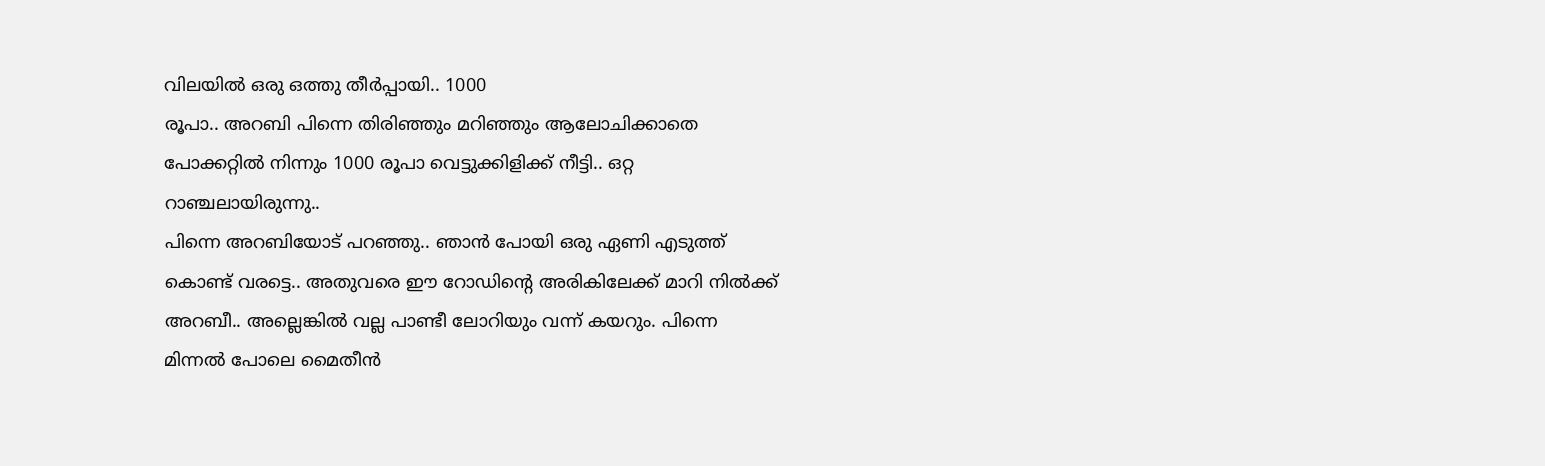വിലയില്‍ ഒരു ഒത്തു തീര്‍പ്പായി.. 1000
രൂപാ.. അറബി പിന്നെ തിരിഞ്ഞും മറിഞ്ഞും ആലോചിക്കാതെ
പോക്കറ്റില്‍ നിന്നും 1000 രൂപാ വെട്ടുക്കിളിക്ക് നീട്ടി.. ഒറ്റ
റാഞ്ചലായിരുന്നു..
പിന്നെ അറബിയോട് പറഞ്ഞു.. ഞാന്‍ പോയി ഒരു ഏണി എടുത്ത്
കൊണ്ട് വരട്ടെ.. അതുവരെ ഈ റോഡിന്റെ അരികിലേക്ക് മാറി നില്‍ക്ക്
അറബീ.. അല്ലെങ്കില്‍ വല്ല പാണ്ടീ ലോറിയും വന്ന് കയറും. പിന്നെ
മിന്നല്‍ പോലെ മൈതീന്‍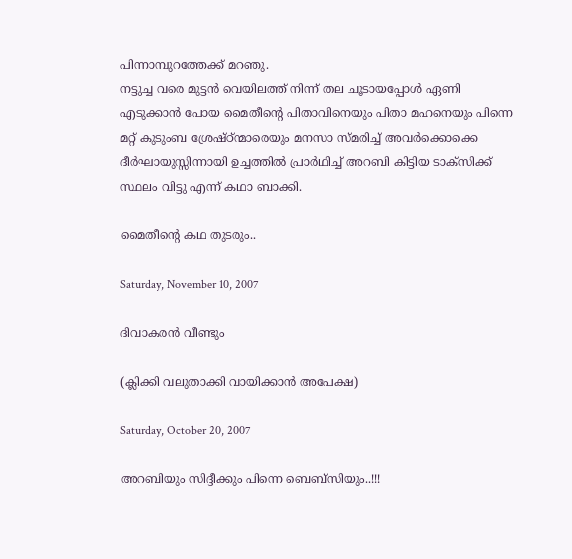പിന്നാമ്പുറത്തേക്ക് മറഞു.
നട്ടുച്ച വരെ മുട്ടന്‍ വെയിലത്ത് നിന്ന് തല ചൂടായപ്പോള്‍ ഏണി
എടുക്കാന്‍ പോയ മൈതീന്റെ പിതാവിനെയും പിതാ മഹനെയും പിന്നെ
മറ്റ് കുടുംബ ശ്രേഷ്ഠ്ന്മാരെയും മനസാ സ്മരിച്ച് അവര്‍ക്കൊക്കെ
ദീര്‍ഘായുസ്സിന്നായി ഉച്ചത്തില്‍ പ്രാര്‍ഥിച്ച് അറബി കിട്ടിയ ടാക്സിക്ക്
സ്ഥലം വിട്ടു എന്ന് കഥാ ബാക്കി.

മൈതീന്റെ കഥ തുടരും..

Saturday, November 10, 2007

ദിവാകരന്‍ വീണ്ടും

(ക്ലിക്കി വലുതാക്കി വായിക്കാന്‍ അപേക്ഷ)

Saturday, October 20, 2007

അറബിയും സിദ്ദീക്കും പിന്നെ ബെബ്സിയും..!!!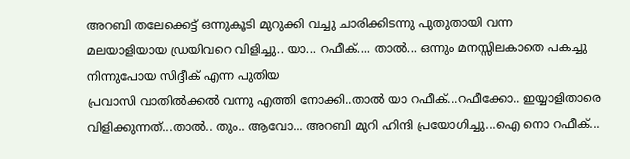അറബി തലേക്കെട്ട് ഒന്നുകൂടി മുറുക്കി വച്ചു ചാരിക്കിടന്നു പുതുതായി വന്ന
മലയാളിയായ ഡ്രയിവറെ വിളിച്ചു.. യാ... റഫീക്.... താല്‍... ഒന്നും മനസ്സിലകാതെ പകച്ചു നിന്നുപോയ സിദ്ദീക് എന്ന പുതിയ
പ്രവാസി വാതില്‍ക്കല്‍ വന്നു എത്തി നോക്കി..താല്‍ യാ‍ റഫീക്...റഫീക്കോ.. ഇയ്യാളിതാരെ വിളിക്കുന്നത്...താല്‍.. തും.. ആവോ... അറബി മുറി ഹിന്ദി പ്രയോഗിച്ചു...ഐ നൊ റഫീക്...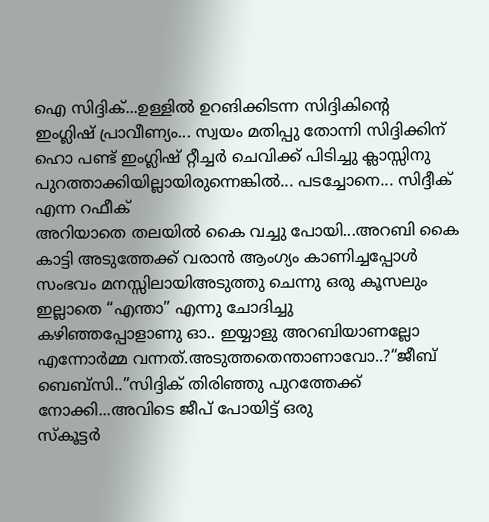ഐ സിദ്ദിക്...ഉള്ളില്‍ ഉറങിക്കിടന്ന സിദ്ദികിന്റെ
ഇംഗ്ലിഷ് പ്രാവീണ്യം... സ്വയം മതിപ്പു തോന്നി സിദ്ദിക്കിന് ഹൊ പണ്ട് ഇംഗ്ലിഷ് റ്റീച്ചര്‍ ചെവിക്ക് പിടിച്ചു ക്ലാസ്സിനു
പുറത്താക്കിയില്ലായിരുന്നെങ്കില്‍... പടച്ചോനെ... സിദ്ദീക് എന്ന റഫീക്
അറിയാതെ തലയില്‍ കൈ വച്ചു പോയി...അറബി കൈ കാട്ടി അടുത്തേക്ക് വരാന്‍ ആംഗ്യം കാണിച്ചപ്പോള്‍
സംഭവം മനസ്സിലായിഅടുത്തു ചെന്നു ഒരു കൂസലും ഇല്ലാതെ “എന്താ” എന്നു ചോദിച്ചു
കഴിഞ്ഞപ്പോളാണു ഓ.. ഇയ്യാളു അറബിയാണല്ലോ എന്നോര്‍മ്മ വന്നത്.അടുത്തതെന്താണാവോ..?“ജീബ് ബെബ്സി..”സിദ്ദിക് തിരിഞ്ഞു പുറത്തേക്ക് നോക്കി...അവിടെ ജീപ് പോയിട്ട് ഒരു
സ്കൂട്ടര്‍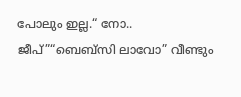പോലും ഇല്ല.“ നോ.. ജീപ്”“ബെബ്സി ലാവോ” വീണ്ടും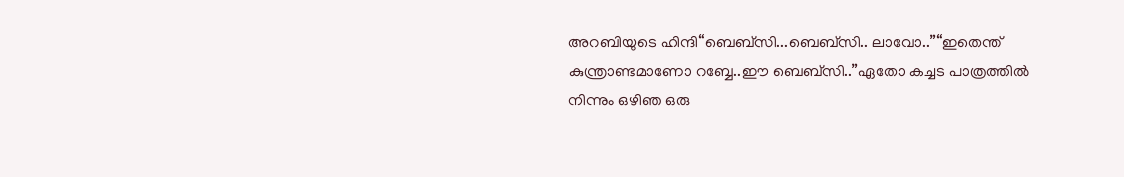അറബിയുടെ ഹിന്ദി“ബെബ്സി...ബെബ്സി.. ലാവോ..”“ഇതെന്ത് കുന്ത്രാണ്ടമാണോ റബ്ബേ..ഈ ബെബ്സി..”ഏതോ കച്ചട പാത്രത്തില്‍ നിന്നും ഒഴിഞ ഒരു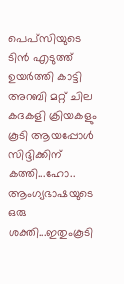പെപ്സിയുടെ ടിന്‍ എടുത്ത്
ഉയര്‍ത്തി കാട്ടി അറബി മറ്റ് ചില കദകളി ക്രിയകളും കൂടി ആയപ്പോള്‍
സിദ്ദിക്കിന് കത്തി...ഹോ.. ആംഗ്യഭാഷയുടെ ഒരു ശക്തി...ഇതുംകൂടി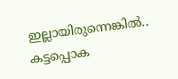ഇല്ലായിരുന്നെങ്കില്‍..
കട്ടപ്പൊക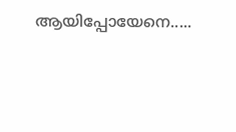ആയിപ്പോയേനെ.....